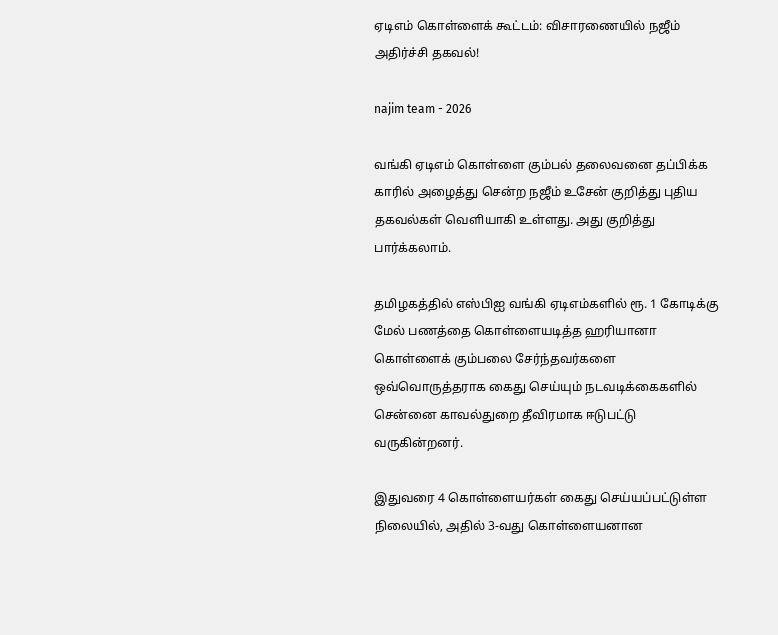ஏடிஎம் கொள்ளைக் கூட்டம்: விசாரணையில் நஜீம் அதிர்ச்சி தகவல்!

najim team - 2026

வங்கி ஏடிஎம் கொள்ளை கும்பல் தலைவனை தப்பிக்க காரில் அழைத்து சென்ற நஜீம் உசேன் குறித்து புதிய தகவல்கள் வெளியாகி உள்ளது. அது குறித்து பார்க்கலாம்.

தமிழகத்தில் எஸ்பிஐ வங்கி ஏடிஎம்களில் ரூ. 1 கோடிக்கு மேல் பணத்தை கொள்ளையடித்த ஹரியானா கொள்ளைக் கும்பலை சேர்ந்தவர்களை ஒவ்வொருத்தராக கைது செய்யும் நடவடிக்கைகளில் சென்னை காவல்துறை தீவிரமாக ஈடுபட்டு வருகின்றனர்.

இதுவரை 4 கொள்ளையர்கள் கைது செய்யப்பட்டுள்ள நிலையில், அதில் 3-வது கொள்ளையனான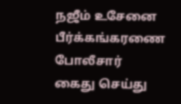நஜீம் உசேனை பீர்க்கங்கரணை போலீசார் கைது செய்து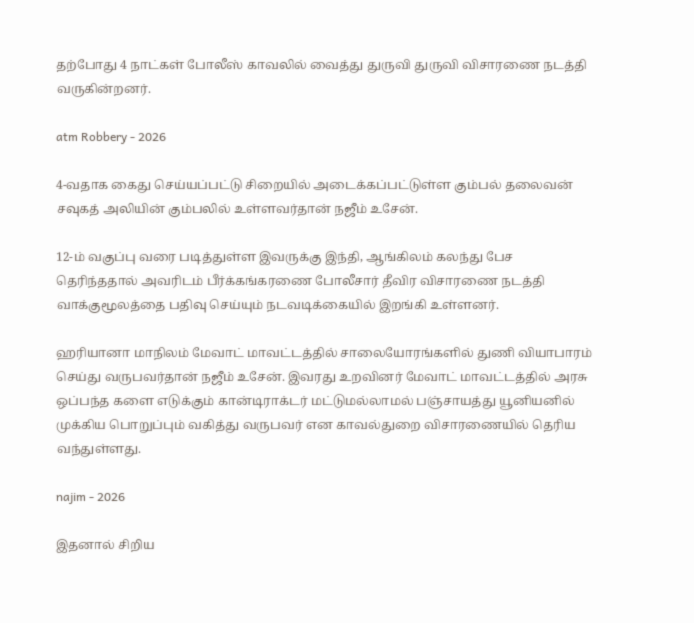தற்போது 4 நாட்கள் போலீஸ் காவலில் வைத்து துருவி துருவி விசாரணை நடத்தி வருகின்றனர்.

atm Robbery - 2026

4-வதாக கைது செய்யப்பட்டு சிறையில் அடைக்கப்பட்டுள்ள கும்பல் தலைவன் சவுகத் அலியின் கும்பலில் உள்ளவர்தான் நஜீம் உசேன்.

12-ம் வகுப்பு வரை படித்துள்ள இவருக்கு இந்தி, ஆங்கிலம் கலந்து பேச தெரிந்ததால் அவரிடம் பீர்க்கங்கரணை போலீசார் தீவிர விசாரணை நடத்தி வாக்குமூலத்தை பதிவு செய்யும் நடவடிக்கையில் இறங்கி உள்ளனர்.

ஹரியானா மாநிலம் மேவாட் மாவட்டத்தில் சாலையோரங்களில் துணி வியாபாரம் செய்து வருபவர்தான் நஜீம் உசேன். இவரது உறவினர் மேவாட் மாவட்டத்தில் அரசு ஒப்பந்த களை எடுக்கும் கான்டிராக்டர் மட்டுமல்லாமல் பஞ்சாயத்து யூனியனில் முக்கிய பொறுப்பும் வகித்து வருபவர் என காவல்துறை விசாரணையில் தெரிய வந்துள்ளது.

najim - 2026

இதனால் சிறிய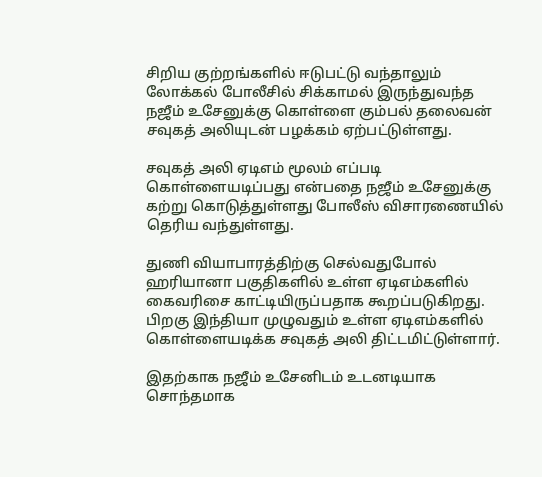சிறிய குற்றங்களில் ஈடுபட்டு வந்தாலும் லோக்கல் போலீசில் சிக்காமல் இருந்துவந்த நஜீம் உசேனுக்கு கொள்ளை கும்பல் தலைவன் சவுகத் அலியுடன் பழக்கம் ஏற்பட்டுள்ளது.

சவுகத் அலி ஏடிஎம் மூலம் எப்படி கொள்ளையடிப்பது என்பதை நஜீம் உசேனுக்கு கற்று கொடுத்துள்ளது போலீஸ் விசாரணையில் தெரிய வந்துள்ளது.

துணி வியாபாரத்திற்கு செல்வதுபோல் ஹரியானா பகுதிகளில் உள்ள ஏடிஎம்களில் கைவரிசை காட்டியிருப்பதாக கூறப்படுகிறது. பிறகு இந்தியா முழுவதும் உள்ள ஏடிஎம்களில் கொள்ளையடிக்க சவுகத் அலி திட்டமிட்டுள்ளார்.

இதற்காக நஜீம் உசேனிடம் உடனடியாக சொந்தமாக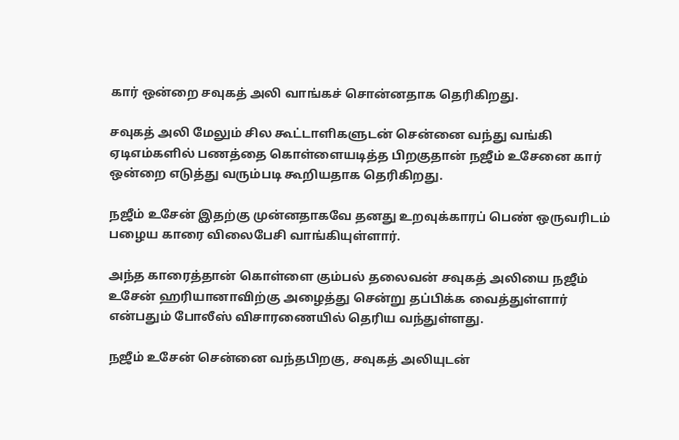கார் ஒன்றை சவுகத் அலி வாங்கச் சொன்னதாக தெரிகிறது.

சவுகத் அலி மேலும் சில கூட்டாளிகளுடன் சென்னை வந்து வங்கி ஏடிஎம்களில் பணத்தை கொள்ளையடித்த பிறகுதான் நஜீம் உசேனை கார் ஒன்றை எடுத்து வரும்படி கூறியதாக தெரிகிறது.

நஜீம் உசேன் இதற்கு முன்னதாகவே தனது உறவுக்காரப் பெண் ஒருவரிடம் பழைய காரை விலைபேசி வாங்கியுள்ளார்.

அந்த காரைத்தான் கொள்ளை கும்பல் தலைவன் சவுகத் அலியை நஜீம் உசேன் ஹரியானாவிற்கு அழைத்து சென்று தப்பிக்க வைத்துள்ளார் என்பதும் போலீஸ் விசாரணையில் தெரிய வந்துள்ளது.

நஜீம் உசேன் சென்னை வந்தபிறகு, சவுகத் அலியுடன்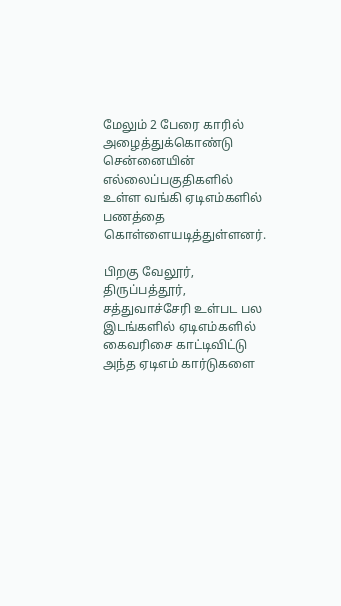மேலும் 2 பேரை காரில் அழைத்துக்கொண்டு சென்னையின் எல்லைப்பகுதிகளில் உள்ள வங்கி ஏடிஎம்களில் பணத்தை கொள்ளையடித்துள்ளனர்.

பிறகு வேலூர், திருப்பத்தூர், சத்துவாச்சேரி உள்பட பல இடங்களில் ஏடிஎம்களில் கைவரிசை காட்டிவிட்டு அந்த ஏடிஎம் கார்டுகளை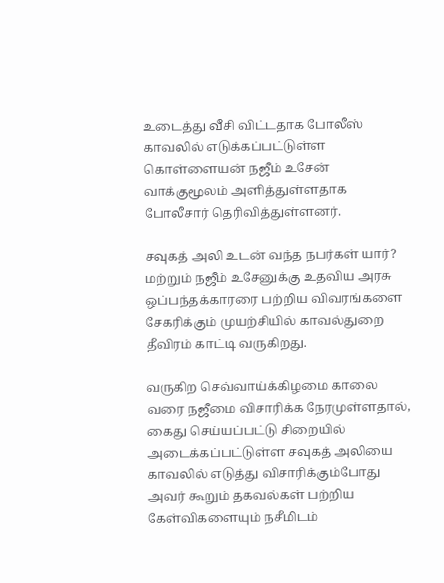உடைத்து வீசி விட்டதாக போலீஸ் காவலில் எடுக்கப்பட்டுள்ள கொள்ளையன் நஜீம் உசேன் வாக்குமூலம் அளித்துள்ளதாக போலீசார் தெரிவித்துள்ளனர்.

சவுகத் அலி உடன் வந்த நபர்கள் யார்? மற்றும் நஜீம் உசேனுக்கு உதவிய அரசு ஒப்பந்தக்காரரை பற்றிய விவரங்களை சேகரிக்கும் முயற்சியில் காவல்துறை தீவிரம் காட்டி வருகிறது.

வருகிற செவ்வாய்க்கிழமை காலை வரை நஜீமை விசாரிக்க நேரமுள்ளதால், கைது செய்யப்பட்டு சிறையில் அடைக்கப்பட்டுள்ள சவுகத் அலியை காவலில் எடுத்து விசாரிக்கும்போது அவர் கூறும் தகவல்கள் பற்றிய கேள்விகளையும் நசீமிடம்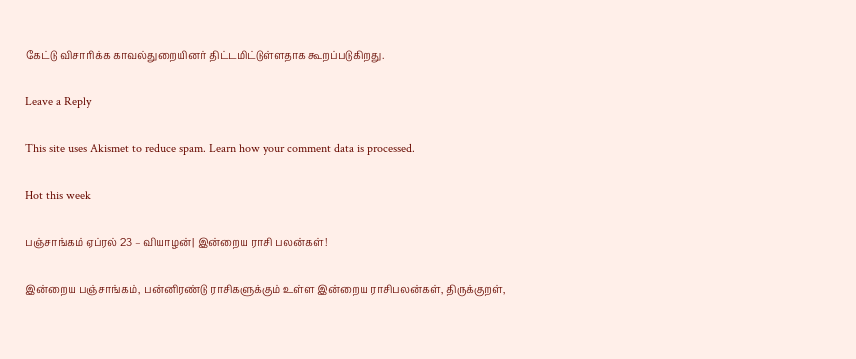கேட்டு விசாரிக்க காவல்துறையினர் திட்டமிட்டுள்ளதாக கூறப்படுகிறது.

Leave a Reply

This site uses Akismet to reduce spam. Learn how your comment data is processed.

Hot this week

பஞ்சாங்கம் ஏப்ரல் 23 – வியாழன்| இன்றைய ராசி பலன்கள்!

இன்றைய பஞ்சாங்கம், பன்னிரண்டு ராசிகளுக்கும் உள்ள இன்றைய ராசிபலன்கள், திருக்குறள்,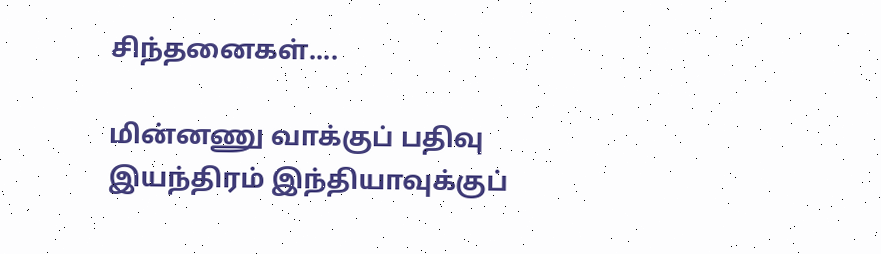சிந்தனைகள்....

மின்னணு வாக்குப் பதிவு இயந்திரம் இந்தியாவுக்குப்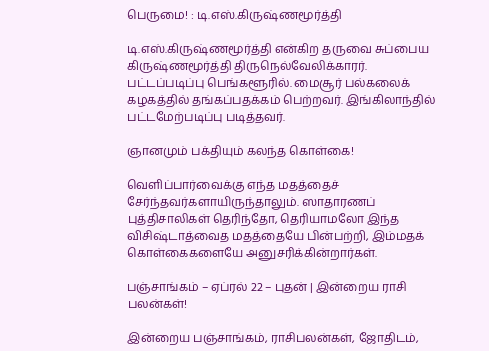பெருமை! : டி.எஸ்.கிருஷ்ணமூர்த்தி

டி.எஸ்.கிருஷ்ணமூர்த்தி என்கிற தருவை சுப்பைய கிருஷ்ணமூர்த்தி திருநெல்வேலிக்காரர். பட்டப்படிப்பு பெங்களூரில். மைசூர் பல்கலைக் கழகத்தில் தங்கப்பதக்கம் பெற்றவர். இங்கிலாந்தில் பட்டமேற்படிப்பு படித்தவர்.

ஞானமும் பக்தியும் கலந்த கொள்கை!

வெளிப்பார்வைக்கு எந்த மதத்தைச் சேர்ந்தவர்களாயிருந்தாலும். ஸாதாரணப் புத்திசாலிகள் தெரிந்தோ, தெரியாமலோ இந்த விசிஷ்டாத்வைத மதத்தையே பின்பற்றி, இம்மதக் கொள்கைகளையே அனுசரிக்கின்றார்கள்.

பஞ்சாங்கம் – ஏப்ரல் 22 – புதன் | இன்றைய ராசி பலன்கள்!

இன்றைய பஞ்சாங்கம், ராசிபலன்கள், ஜோதிடம்,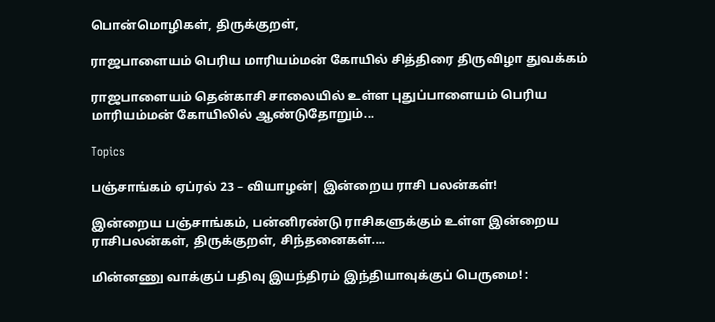பொன்மொழிகள், திருக்குறள்,

ராஜபாளையம் பெரிய மாரியம்மன் கோயில் சித்திரை திருவிழா துவக்கம்

ராஜபாளையம் தென்காசி சாலையில் உள்ள புதுப்பாளையம் பெரிய மாரியம்மன் கோயிலில் ஆண்டுதோறும்...

Topics

பஞ்சாங்கம் ஏப்ரல் 23 – வியாழன்| இன்றைய ராசி பலன்கள்!

இன்றைய பஞ்சாங்கம், பன்னிரண்டு ராசிகளுக்கும் உள்ள இன்றைய ராசிபலன்கள், திருக்குறள், சிந்தனைகள்....

மின்னணு வாக்குப் பதிவு இயந்திரம் இந்தியாவுக்குப் பெருமை! :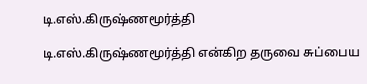டி.எஸ்.கிருஷ்ணமூர்த்தி

டி.எஸ்.கிருஷ்ணமூர்த்தி என்கிற தருவை சுப்பைய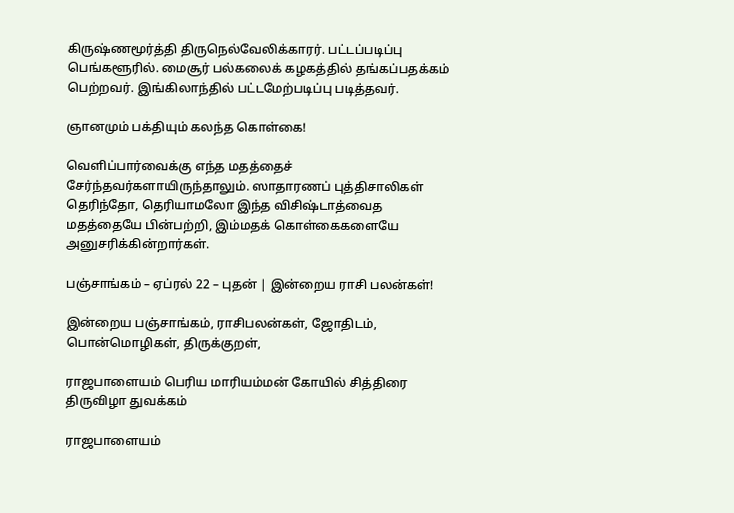கிருஷ்ணமூர்த்தி திருநெல்வேலிக்காரர். பட்டப்படிப்பு பெங்களூரில். மைசூர் பல்கலைக் கழகத்தில் தங்கப்பதக்கம் பெற்றவர். இங்கிலாந்தில் பட்டமேற்படிப்பு படித்தவர்.

ஞானமும் பக்தியும் கலந்த கொள்கை!

வெளிப்பார்வைக்கு எந்த மதத்தைச் சேர்ந்தவர்களாயிருந்தாலும். ஸாதாரணப் புத்திசாலிகள் தெரிந்தோ, தெரியாமலோ இந்த விசிஷ்டாத்வைத மதத்தையே பின்பற்றி, இம்மதக் கொள்கைகளையே அனுசரிக்கின்றார்கள்.

பஞ்சாங்கம் – ஏப்ரல் 22 – புதன் | இன்றைய ராசி பலன்கள்!

இன்றைய பஞ்சாங்கம், ராசிபலன்கள், ஜோதிடம், பொன்மொழிகள், திருக்குறள்,

ராஜபாளையம் பெரிய மாரியம்மன் கோயில் சித்திரை திருவிழா துவக்கம்

ராஜபாளையம்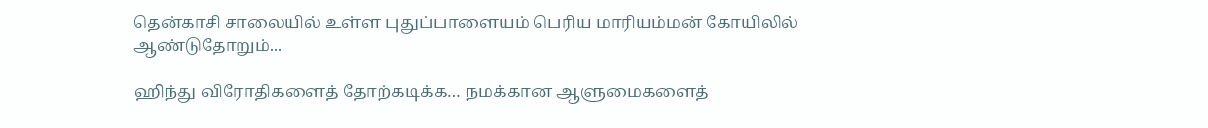தென்காசி சாலையில் உள்ள புதுப்பாளையம் பெரிய மாரியம்மன் கோயிலில் ஆண்டுதோறும்...

ஹிந்து விரோதிகளைத் தோற்கடிக்க… நமக்கான ஆளுமைகளைத்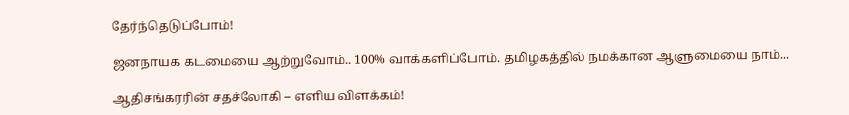தேர்ந்தெடுப்போம்!

ஜனநாயக கடமையை ஆற்றுவோம்.. 100% வாக்களிப்போம். தமிழகத்தில் நமக்கான ஆளுமையை நாம்...

ஆதிசங்கரரின் சதச்லோகி – எளிய விளக்கம்!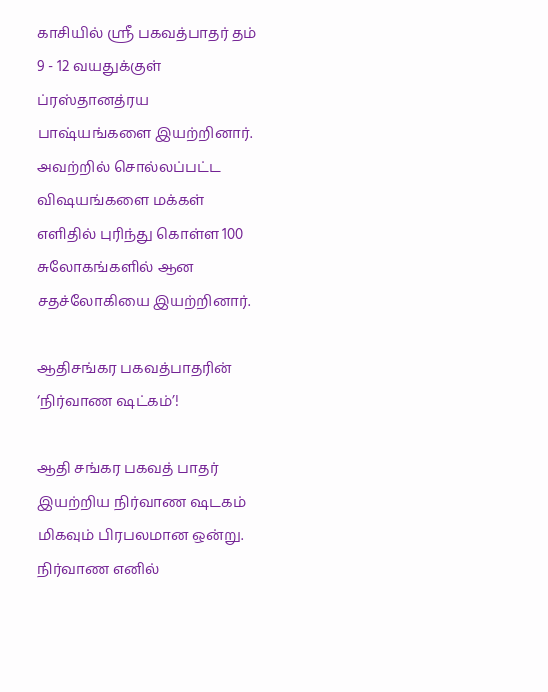காசியில் ஸ்ரீ பகவத்பாதர் தம் 9 - 12 வயதுக்குள் ப்ரஸ்தானத்ரய பாஷ்யங்களை இயற்றினார். அவற்றில் சொல்லப்பட்ட விஷயங்களை மக்கள் எளிதில் புரிந்து கொள்ள 100 சுலோகங்களில் ஆன சதச்லோகியை இயற்றினார்.

ஆதிசங்கர பகவத்பாதரின் ‘நிர்வாண ஷட்கம்’!

ஆதி சங்கர பகவத் பாதர் இயற்றிய நிர்வாண ஷடகம் மிகவும் பிரபலமான ஒன்று. நிர்வாண எனில்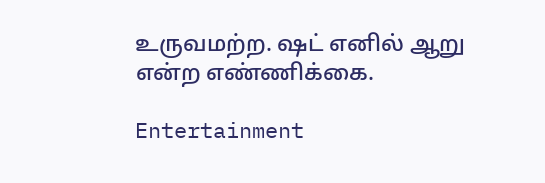உருவமற்ற. ஷட் எனில் ஆறு என்ற எண்ணிக்கை.

Entertainment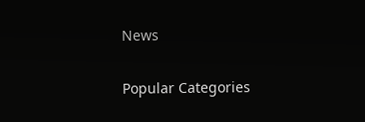News

Popular Categories